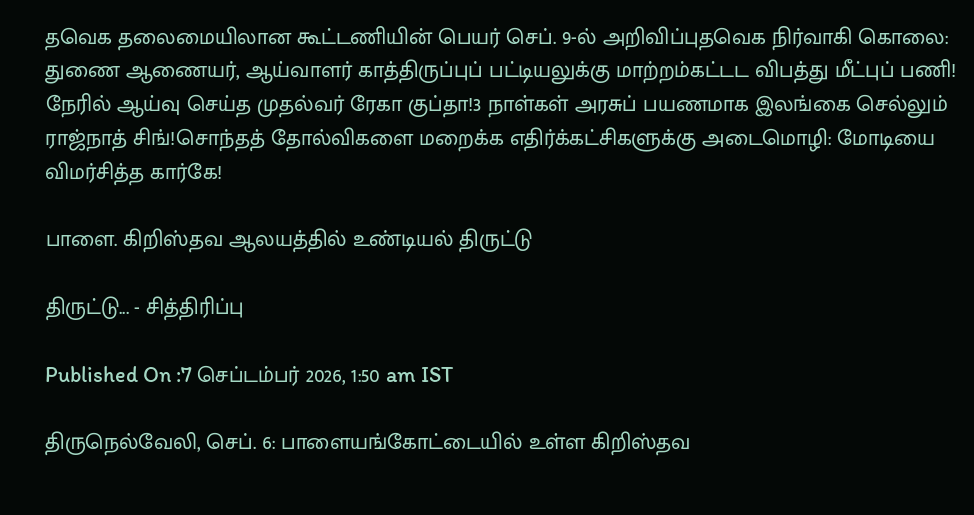தவெக தலைமையிலான கூட்டணியின் பெயர் செப். 9-ல் அறிவிப்புதவெக நிர்வாகி கொலை: துணை ஆணையர், ஆய்வாளர் காத்திருப்புப் பட்டியலுக்கு மாற்றம்கட்டட விபத்து மீட்புப் பணி! நேரில் ஆய்வு செய்த முதல்வர் ரேகா குப்தா!3 நாள்கள் அரசுப் பயணமாக இலங்கை செல்லும் ராஜ்நாத் சிங்!சொந்தத் தோல்விகளை மறைக்க எதிர்க்கட்சிகளுக்கு அடைமொழி: மோடியை விமர்சித்த கார்கே!

பாளை. கிறிஸ்தவ ஆலயத்தில் உண்டியல் திருட்டு

திருட்டு... - சித்திரிப்பு

Published On :7 செப்டம்பர் 2026, 1:50 am IST

திருநெல்வேலி, செப். 6: பாளையங்கோட்டையில் உள்ள கிறிஸ்தவ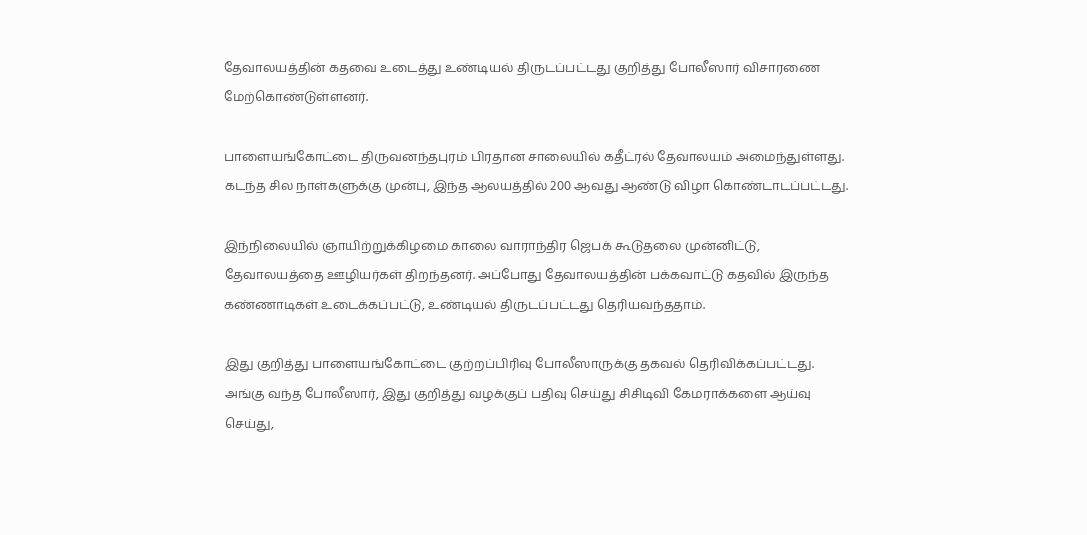தேவாலயத்தின் கதவை உடைத்து உண்டியல் திருடப்பட்டது குறித்து போலீஸார் விசாரணை மேற்கொண்டுள்ளனர்.

பாளையங்கோட்டை திருவனந்தபுரம் பிரதான சாலையில் கதீட்ரல் தேவாலயம் அமைந்துள்ளது. கடந்த சில நாள்களுக்கு முன்பு, இந்த ஆலயத்தில் 200 ஆவது ஆண்டு விழா கொண்டாடப்பட்டது.

இந்நிலையில் ஞாயிற்றுக்கிழமை காலை வாராந்திர ஜெபக் கூடுதலை முன்னிட்டு, தேவாலயத்தை ஊழியர்கள் திறந்தனர். அப்போது தேவாலயத்தின் பக்கவாட்டு கதவில் இருந்த கண்ணாடிகள் உடைக்கப்பட்டு, உண்டியல் திருடப்பட்டது தெரியவந்ததாம்.

இது குறித்து பாளையங்கோட்டை குற்றப்பிரிவு போலீஸாருக்கு தகவல் தெரிவிக்கப்பட்டது. அங்கு வந்த போலீஸார், இது குறித்து வழக்குப் பதிவு செய்து சிசிடிவி கேமராக்களை ஆய்வு செய்து,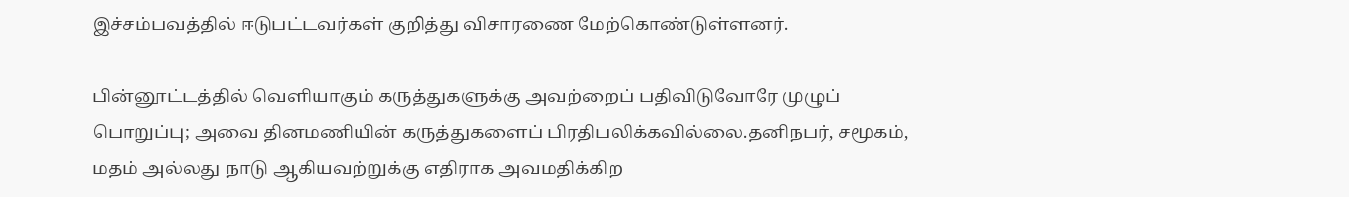இச்சம்பவத்தில் ஈடுபட்டவர்கள் குறித்து விசாரணை மேற்கொண்டுள்ளனர்.

பின்னூட்டத்தில் வெளியாகும் கருத்துகளுக்கு அவற்றைப் பதிவிடுவோரே முழுப் பொறுப்பு; அவை தினமணியின் கருத்துகளைப் பிரதிபலிக்கவில்லை.தனிநபர், சமூகம், மதம் அல்லது நாடு ஆகியவற்றுக்கு எதிராக அவமதிக்கிற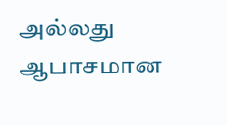அல்லது ஆபாசமான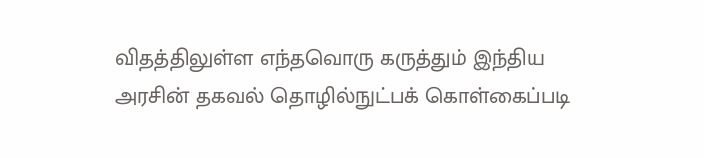விதத்திலுள்ள எந்தவொரு கருத்தும் இந்திய அரசின் தகவல் தொழில்நுட்பக் கொள்கைப்படி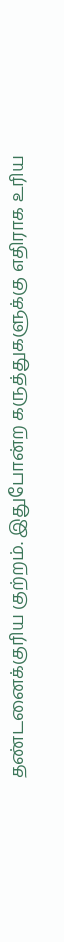தண்டனைக்குரிய குற்றம். இதுபோன்ற கருத்துகளுக்கு எதிராக உரிய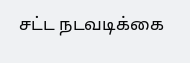சட்ட நடவடிக்கை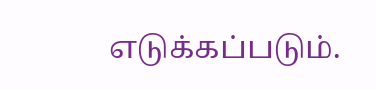எடுக்கப்படும்.